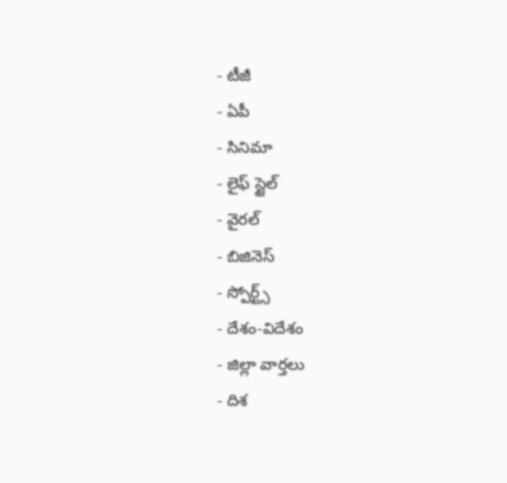- టీజీ
- ఏపీ
- సినిమా
- లైఫ్ స్టైల్
- వైరల్
- బిజినెస్
- స్పోర్ట్స్
- దేశం-విదేశం
- జిల్లా వార్తలు
- దిశ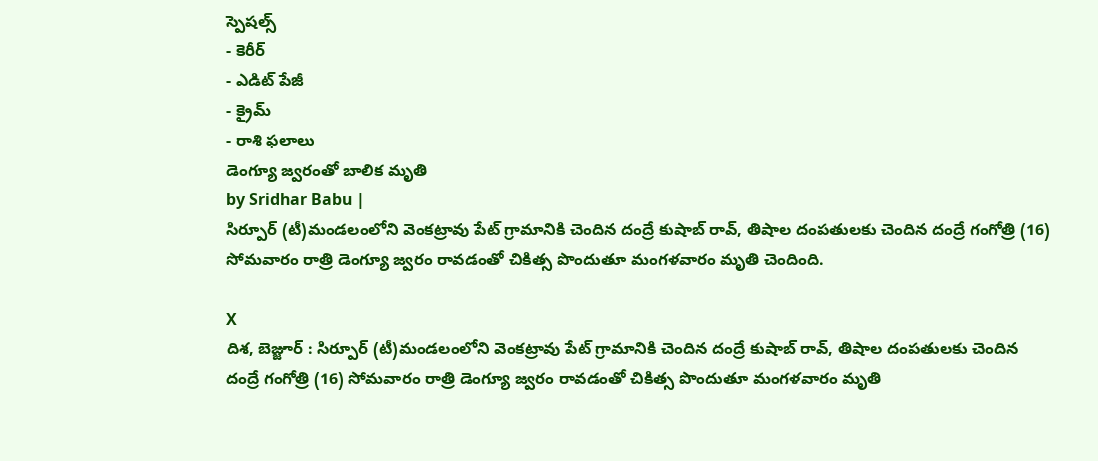స్పెషల్స్
- కెరీర్
- ఎడిట్ పేజీ
- క్రైమ్
- రాశి ఫలాలు
డెంగ్యూ జ్వరంతో బాలిక మృతి
by Sridhar Babu |
సిర్పూర్ (టీ)మండలంలోని వెంకట్రావు పేట్ గ్రామానికి చెందిన దంద్రే కుషాబ్ రావ్, తిషాల దంపతులకు చెందిన దంద్రే గంగోత్రి (16) సోమవారం రాత్రి డెంగ్యూ జ్వరం రావడంతో చికిత్స పొందుతూ మంగళవారం మృతి చెందింది.

X
దిశ, బెజ్జూర్ : సిర్పూర్ (టీ)మండలంలోని వెంకట్రావు పేట్ గ్రామానికి చెందిన దంద్రే కుషాబ్ రావ్, తిషాల దంపతులకు చెందిన దంద్రే గంగోత్రి (16) సోమవారం రాత్రి డెంగ్యూ జ్వరం రావడంతో చికిత్స పొందుతూ మంగళవారం మృతి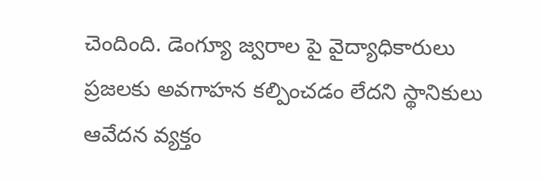చెందింది. డెంగ్యూ జ్వరాల పై వైద్యాధికారులు ప్రజలకు అవగాహన కల్పించడం లేదని స్థానికులు ఆవేదన వ్యక్తం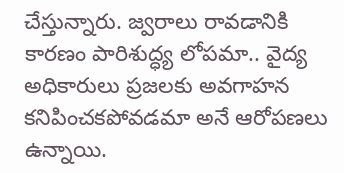చేస్తున్నారు. జ్వరాలు రావడానికి కారణం పారిశుద్ధ్య లోపమా.. వైద్య అధికారులు ప్రజలకు అవగాహన కనిపించకపోవడమా అనే ఆరోపణలు ఉన్నాయి.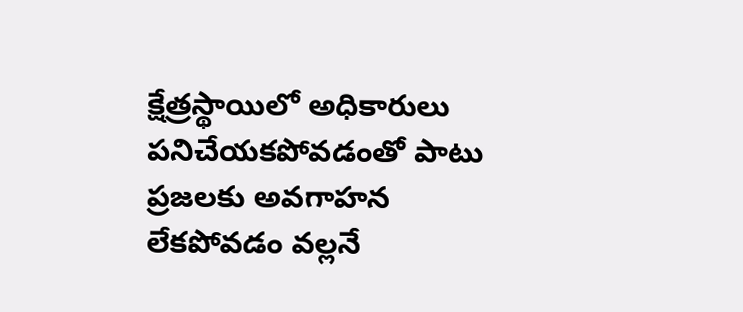క్షేత్రస్థాయిలో అధికారులు పనిచేయకపోవడంతో పాటు ప్రజలకు అవగాహన లేకపోవడం వల్లనే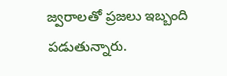జ్వరాలతో ప్రజలు ఇబ్బంది పడుతున్నారు.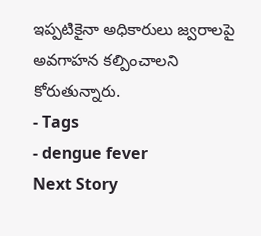ఇప్పటికైనా అధికారులు జ్వరాలపై అవగాహన కల్పించాలని కోరుతున్నారు.
- Tags
- dengue fever
Next Story